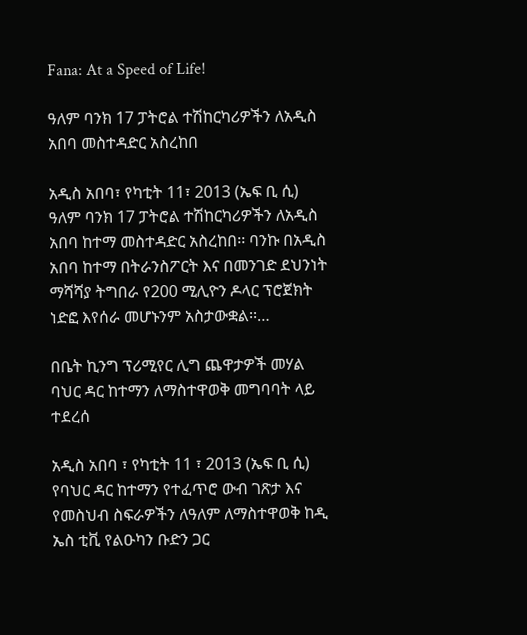Fana: At a Speed of Life!

ዓለም ባንክ 17 ፓትሮል ተሽከርካሪዎችን ለአዲስ አበባ መስተዳድር አስረከበ

አዲስ አበባ፣ የካቲት 11፣ 2013 (ኤፍ ቢ ሲ) ዓለም ባንክ 17 ፓትሮል ተሽከርካሪዎችን ለአዲስ አበባ ከተማ መስተዳድር አስረከበ፡፡ ባንኩ በአዲስ አበባ ከተማ በትራንስፖርት እና በመንገድ ደህንነት ማሻሻያ ትግበራ የ200 ሚሊዮን ዶላር ፕሮጀክት ነድፎ እየሰራ መሆኑንም አስታውቋል፡፡…

በቤት ኪንግ ፕሪሚየር ሊግ ጨዋታዎች መሃል ባህር ዳር ከተማን ለማስተዋወቅ መግባባት ላይ ተደረሰ

አዲስ አበባ ፣ የካቲት 11 ፣ 2013 (ኤፍ ቢ ሲ) የባህር ዳር ከተማን የተፈጥሮ ውብ ገጽታ እና የመስህብ ስፍራዎችን ለዓለም ለማስተዋወቅ ከዲ ኤስ ቲቪ የልዑካን ቡድን ጋር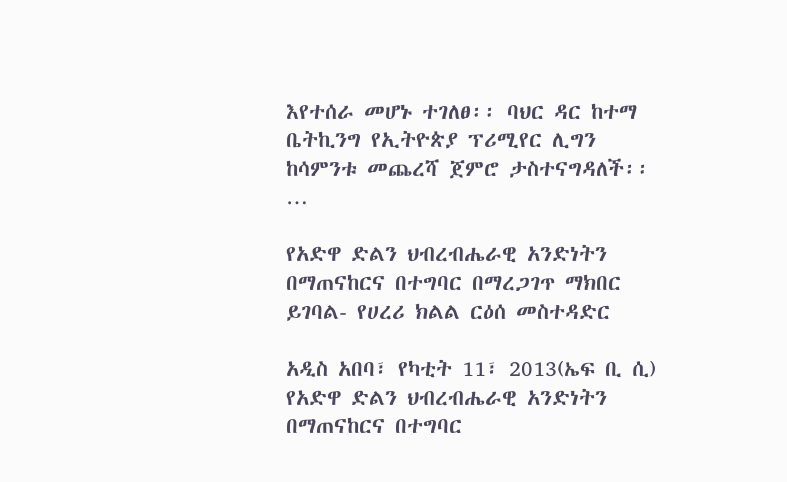እየተሰራ መሆኑ ተገለፀ፡፡ ባህር ዳር ከተማ ቤትኪንግ የኢትዮጵያ ፕሪሚየር ሊግን ከሳምንቱ መጨረሻ ጀምሮ ታስተናግዳለች፡፡…

የአድዋ ድልን ህብረብሔራዊ አንድነትን በማጠናከርና በተግባር በማረጋገጥ ማክበር ይገባል- የሀረሪ ክልል ርዕሰ መስተዳድር

አዲስ አበባ፣ የካቲት 11፣ 2013(ኤፍ ቢ ሲ) የአድዋ ድልን ህብረብሔራዊ አንድነትን በማጠናከርና በተግባር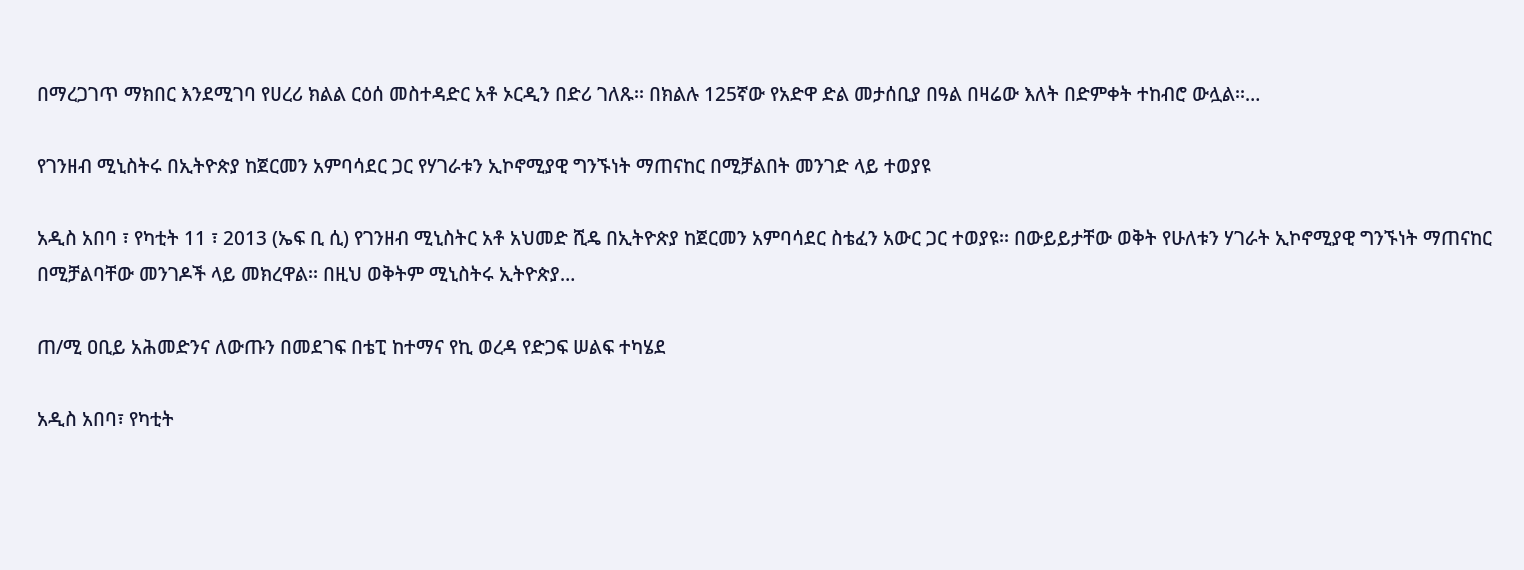በማረጋገጥ ማክበር እንደሚገባ የሀረሪ ክልል ርዕሰ መስተዳድር አቶ ኦርዲን በድሪ ገለጹ፡፡ በክልሉ 125ኛው የአድዋ ድል መታሰቢያ በዓል በዛሬው እለት በድምቀት ተከብሮ ውሏል፡፡…

የገንዘብ ሚኒስትሩ በኢትዮጵያ ከጀርመን አምባሳደር ጋር የሃገራቱን ኢኮኖሚያዊ ግንኙነት ማጠናከር በሚቻልበት መንገድ ላይ ተወያዩ

አዲስ አበባ ፣ የካቲት 11 ፣ 2013 (ኤፍ ቢ ሲ) የገንዘብ ሚኒስትር አቶ አህመድ ሺዴ በኢትዮጵያ ከጀርመን አምባሳደር ስቴፈን አውር ጋር ተወያዩ፡፡ በውይይታቸው ወቅት የሁለቱን ሃገራት ኢኮኖሚያዊ ግንኙነት ማጠናከር በሚቻልባቸው መንገዶች ላይ መክረዋል፡፡ በዚህ ወቅትም ሚኒስትሩ ኢትዮጵያ…

ጠ/ሚ ዐቢይ አሕመድንና ለውጡን በመደገፍ በቴፒ ከተማና የኪ ወረዳ የድጋፍ ሠልፍ ተካሄደ

አዲስ አበባ፣ የካቲት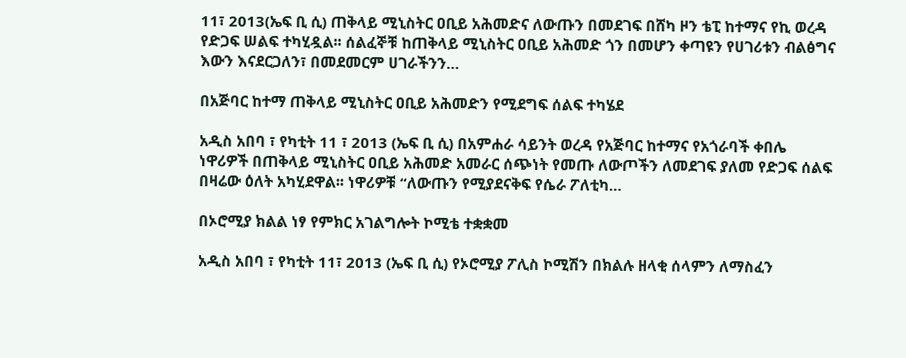11፣ 2013(ኤፍ ቢ ሲ) ጠቅላይ ሚኒስትር ዐቢይ አሕመድና ለውጡን በመደገፍ በሸካ ዞን ቴፒ ከተማና የኪ ወረዳ የድጋፍ ሠልፍ ተካሂዷል፡፡ ሰልፈኞቹ ከጠቅላይ ሚኒስትር ዐቢይ አሕመድ ጎን በመሆን ቀጣዩን የሀገሪቱን ብልፅግና እውን እናደርጋለን፣ በመደመርም ሀገራችንን…

በአጅባር ከተማ ጠቅላይ ሚኒስትር ዐቢይ አሕመድን የሚደግፍ ሰልፍ ተካሄደ

አዲስ አበባ ፣ የካቲት 11 ፣ 2013 (ኤፍ ቢ ሲ) በአምሐራ ሳይንት ወረዳ የአጅባር ከተማና የአጎራባች ቀበሌ ነዋሪዎች በጠቅላይ ሚኒስትር ዐቢይ አሕመድ አመራር ሰጭነት የመጡ ለውጦችን ለመደገፍ ያለመ የድጋፍ ሰልፍ በዛሬው ዕለት አካሂደዋል፡፡ ነዋሪዎቹ “ለውጡን የሚያደናቅፍ የሴራ ፖለቲካ…

በኦሮሚያ ክልል ነፃ የምክር አገልግሎት ኮሚቴ ተቋቋመ

አዲስ አበባ ፣ የካቲት 11፣ 2013 (ኤፍ ቢ ሲ) የኦሮሚያ ፖሊስ ኮሚሽን በክልሉ ዘላቂ ሰላምን ለማስፈን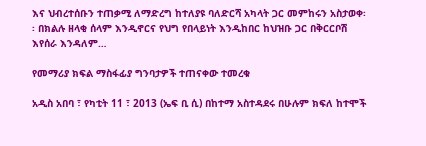እና ህብረተሰቡን ተጠቃሚ ለማድረግ ከተለያዩ ባለድርሻ አካላት ጋር መምከሩን አስታወቀ፡፡ በክልሉ ዘላቂ ሰላም እንዲኖርና የህግ የበላይነት እንዲከበር ከህዝቡ ጋር በቅርርቦሽ እየሰራ እንዳለም…

የመማሪያ ክፍል ማስፋፊያ ግንባታዎች ተጠናቀው ተመረቁ

አዲስ አበባ ፣ የካቲት 11 ፣ 2013 (ኤፍ ቢ ሲ) በከተማ አስተዳደሩ በሁሉም ክፍለ ከተሞች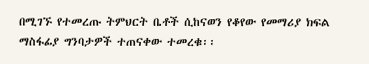በሚገኙ የተመረጡ ትምህርት ቤቶች ሲከናወን የቆየው የመማሪያ ክፍል ማስፋፊያ ግንባታዎች ተጠናቀው ተመረቁ፡፡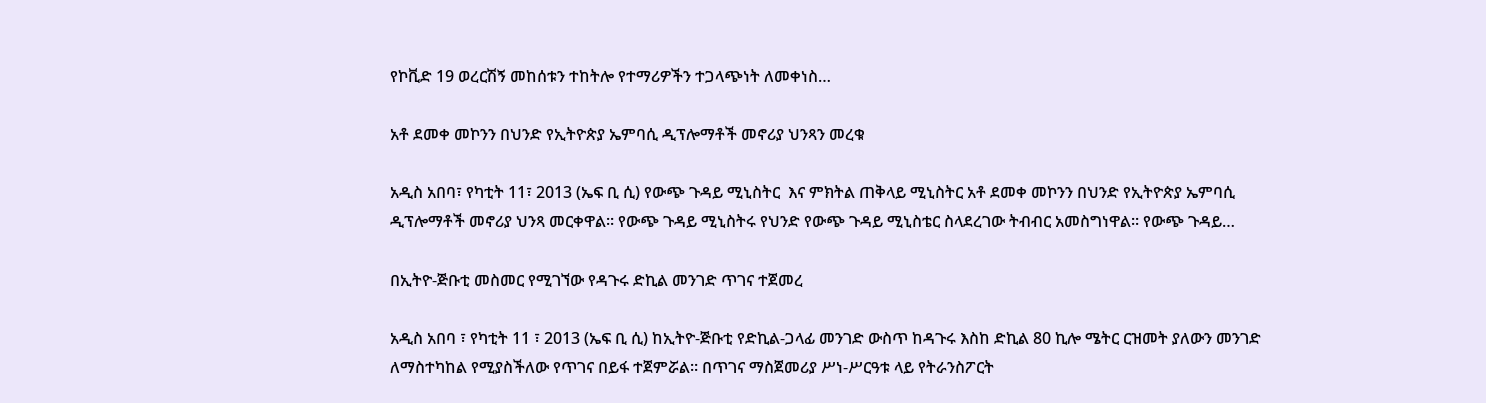የኮቪድ 19 ወረርሽኝ መከሰቱን ተከትሎ የተማሪዎችን ተጋላጭነት ለመቀነስ…

አቶ ደመቀ መኮንን በህንድ የኢትዮጵያ ኤምባሲ ዲፕሎማቶች መኖሪያ ህንጻን መረቁ

አዲስ አበባ፣ የካቲት 11፣ 2013 (ኤፍ ቢ ሲ) የውጭ ጉዳይ ሚኒስትር  እና ምክትል ጠቅላይ ሚኒስትር አቶ ደመቀ መኮንን በህንድ የኢትዮጵያ ኤምባሲ ዲፕሎማቶች መኖሪያ ህንጻ መርቀዋል፡፡ የውጭ ጉዳይ ሚኒስትሩ የህንድ የውጭ ጉዳይ ሚኒስቴር ስላደረገው ትብብር አመስግነዋል፡፡ የውጭ ጉዳይ…

በኢትዮ-ጅቡቲ መስመር የሚገኘው የዳጉሩ ድኪል መንገድ ጥገና ተጀመረ

አዲስ አበባ ፣ የካቲት 11 ፣ 2013 (ኤፍ ቢ ሲ) ከኢትዮ-ጅቡቲ የድኪል-ጋላፊ መንገድ ውስጥ ከዳጉሩ እስከ ድኪል 80 ኪሎ ሜትር ርዝመት ያለውን መንገድ ለማስተካከል የሚያስችለው የጥገና በይፋ ተጀምሯል። በጥገና ማስጀመሪያ ሥነ-ሥርዓቱ ላይ የትራንስፖርት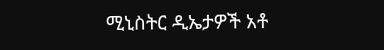ሚኒስትር ዲኤታዎች አቶ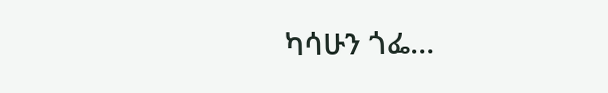ካሳሁን ጎፌ…